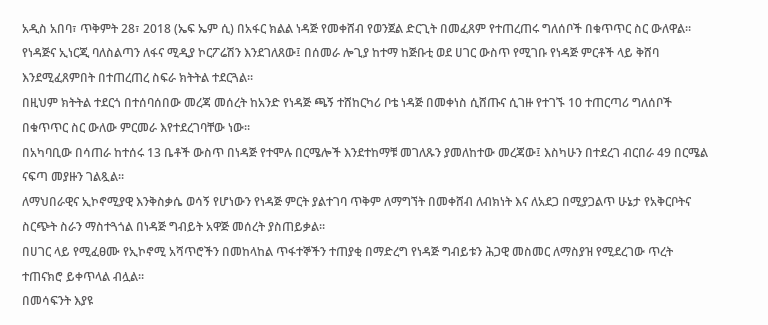አዲስ አበባ፣ ጥቅምት 28፣ 2018 (ኤፍ ኤም ሲ) በአፋር ክልል ነዳጅ የመቀሸብ የወንጀል ድርጊት በመፈጸም የተጠረጠሩ ግለሰቦች በቁጥጥር ስር ውለዋል።
የነዳጅና ኢነርጂ ባለስልጣን ለፋና ሚዲያ ኮርፖሬሽን እንደገለጸው፤ በሰመራ ሎጊያ ከተማ ከጅቡቲ ወደ ሀገር ውስጥ የሚገቡ የነዳጅ ምርቶች ላይ ቅሸባ እንደሚፈጸምበት በተጠረጠረ ስፍራ ክትትል ተደርጓል።
በዚህም ክትትል ተደርጎ በተሰባሰበው መረጃ መሰረት ከአንድ የነዳጅ ጫኝ ተሸከርካሪ ቦቴ ነዳጅ በመቀነስ ሲሸጡና ሲገዙ የተገኙ 10 ተጠርጣሪ ግለሰቦች በቁጥጥር ስር ውለው ምርመራ እየተደረገባቸው ነው።
በአካባቢው በሳጠራ ከተሰሩ 13 ቤቶች ውስጥ በነዳጅ የተሞሉ በርሜሎች እንደተከማቹ መገለጹን ያመለከተው መረጃው፤ እስካሁን በተደረገ ብርበራ 49 በርሜል ናፍጣ መያዙን ገልጿል።
ለማህበራዊና ኢኮኖሚያዊ እንቅስቃሴ ወሳኝ የሆነውን የነዳጅ ምርት ያልተገባ ጥቅም ለማግኘት በመቀሸብ ለብክነት እና ለአደጋ በሚያጋልጥ ሁኔታ የአቅርቦትና ስርጭት ስራን ማስተጓጎል በነዳጅ ግብይት አዋጅ መሰረት ያስጠይቃል።
በሀገር ላይ የሚፈፀሙ የኢኮኖሚ አሻጥሮችን በመከላከል ጥፋተኞችን ተጠያቂ በማድረግ የነዳጅ ግብይቱን ሕጋዊ መስመር ለማስያዝ የሚደረገው ጥረት ተጠናክሮ ይቀጥላል ብሏል።
በመሳፍንት እያዩ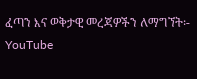ፈጣን እና ወቅታዊ መረጃዎችን ለማግኘት፡-
YouTube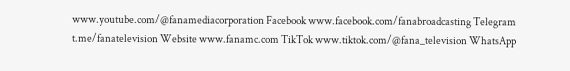www.youtube.com/@fanamediacorporation Facebook www.facebook.com/fanabroadcasting Telegram t.me/fanatelevision Website www.fanamc.com TikTok www.tiktok.com/@fana_television WhatsApp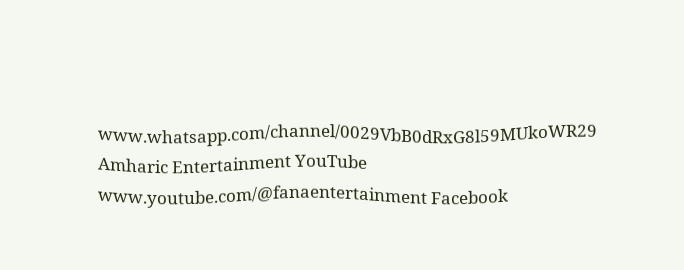www.whatsapp.com/channel/0029VbB0dRxG8l59MUkoWR29 Amharic Entertainment YouTube www.youtube.com/@fanaentertainment Facebook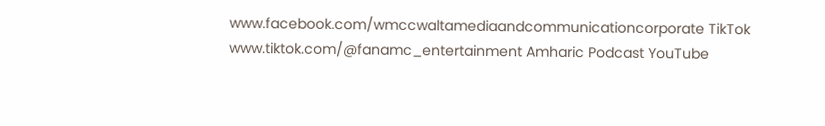www.facebook.com/wmccwaltamediaandcommunicationcorporate TikTok www.tiktok.com/@fanamc_entertainment Amharic Podcast YouTube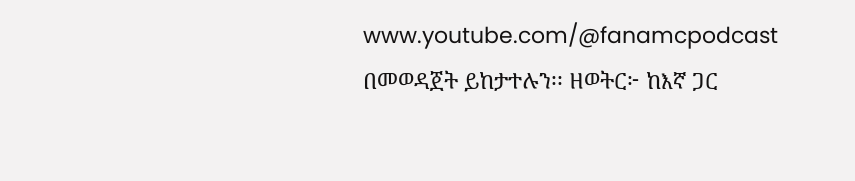www.youtube.com/@fanamcpodcast በመወዳጀት ይከታተሉን፡፡ ዘወትር፦ ከእኛ ጋር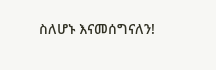ስለሆኑ እናመሰግናለን!